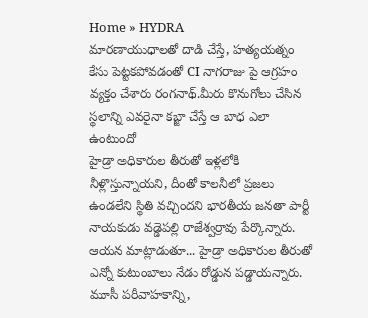Home » HYDRA
మారణాయుధాలతో దాడి చేస్తే, హత్యయత్నం కేసు పెట్టకపోవడంతో CI నాగరాజు పై ఆగ్రహం వ్యక్తం చేశారు రంగనాథ్.మీరు కొనుగోలు చేసిన స్థలాన్ని ఎవరైనా కబ్జా చేస్తే ఆ బాధ ఎలా ఉంటుందో
హైడ్రా అధికారుల తీరుతో ఇళ్లలోకి నీళ్లొస్తున్నాయని, దీంతో కాలనీలో ప్రజలు ఉండలేని స్థితి వచ్చిందని భారతీయ జనతా పార్టీ నాయకుడు వడ్డెపల్లి రాజేశ్వర్రావు పేర్కొన్నారు. ఆయన మాట్లాడుతూ... హైడ్రా అధికారుల తీరుతో ఎన్నో కుటుంబాలు నేడు రోడ్డున పడ్డాయన్నారు.
మూసీ పరీవాహకాన్ని,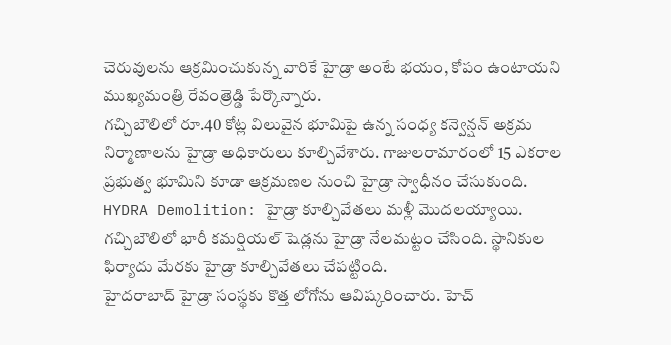చెరువులను ఆక్రమించుకున్న వారికే హైడ్రా అంటే భయం, కోపం ఉంటాయని ముఖ్యమంత్రి రేవంత్రెడ్డి పేర్కొన్నారు.
గచ్చిబౌలిలో రూ.40 కోట్ల విలువైన భూమిపై ఉన్న సంధ్య కన్వెన్షన్ అక్రమ నిర్మాణాలను హైడ్రా అధికారులు కూల్చివేశారు. గాజులరామారంలో 15 ఎకరాల ప్రభుత్వ భూమిని కూడా ఆక్రమణల నుంచి హైడ్రా స్వాధీనం చేసుకుంది.
HYDRA Demolition: హైడ్రా కూల్చివేతలు మళ్లీ మొదలయ్యాయి. గచ్చిబౌలిలో భారీ కమర్షియల్ షెడ్లను హైడ్రా నేలమట్టం చేసింది. స్థానికుల ఫిర్యాదు మేరకు హైడ్రా కూల్చివేతలు చేపట్టింది.
హైదరాబాద్ హైడ్రా సంస్థకు కొత్త లోగోను ఆవిష్కరించారు. హెచ్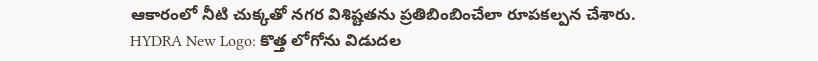ఆకారంలో నీటి చుక్కతో నగర విశిష్టతను ప్రతిబింబించేలా రూపకల్పన చేశారు.
HYDRA New Logo: కొత్త లోగోను విడుదల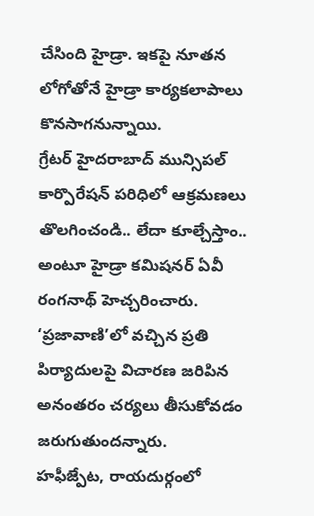చేసింది హైడ్రా. ఇకపై నూతన లోగోతోనే హైడ్రా కార్యకలాపాలు కొనసాగనున్నాయి.
గ్రేటర్ హైదరాబాద్ మున్సిపల్ కార్పొరేషన్ పరిధిలో ఆక్రమణలు తొలగించండి.. లేదా కూల్చేస్తాం.. అంటూ హైడ్రా కమిషనర్ ఏవీ రంగనాథ్ హెచ్చరించారు. ‘ప్రజావాణి’లో వచ్చిన ప్రతి పిర్యాదులపై విచారణ జరిపిన అనంతరం చర్యలు తీసుకోవడం జరుగుతుందన్నారు.
హఫీజ్పేట, రాయదుర్గంలో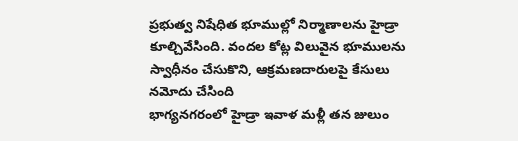ప్రభుత్వ నిషేధిత భూముల్లో నిర్మాణాలను హైడ్రా కూల్చివేసింది. వందల కోట్ల విలువైన భూములను స్వాధీనం చేసుకొని, ఆక్రమణదారులపై కేసులు నమోదు చేసింది
భాగ్యనగరంలో హైడ్రా ఇవాళ మళ్లీ తన జులుం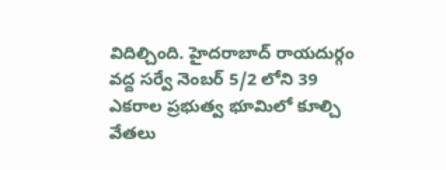విదిల్చింది. హైదరాబాద్ రాయదుర్గం వద్ద సర్వే నెంబర్ 5/2 లోని 39 ఎకరాల ప్రభుత్వ భూమిలో కూల్చి వేతలు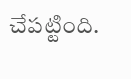చేపట్టింది.